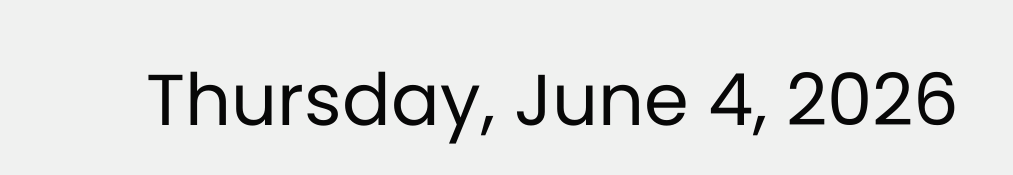Thursday, June 4, 2026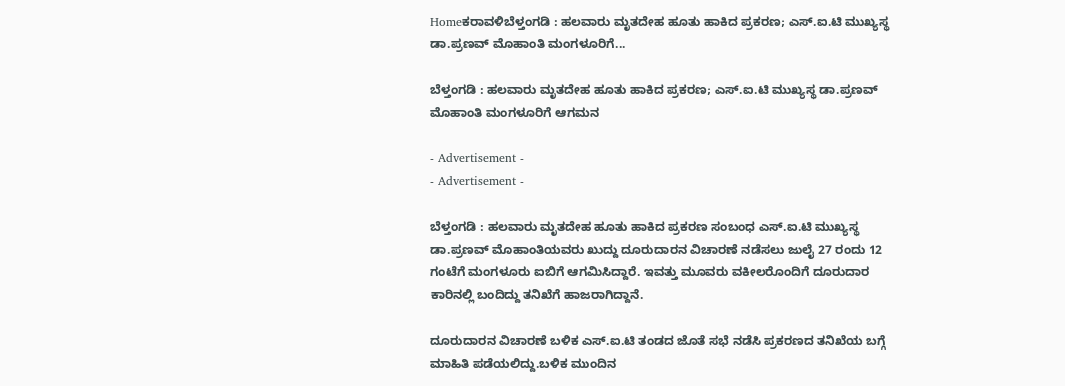Homeಕರಾವಳಿಬೆಳ್ತಂಗಡಿ : ಹಲವಾರು ಮೃತದೇಹ ಹೂತು ಹಾಕಿದ ಪ್ರಕರಣ; ಎಸ್.ಐ.ಟಿ ಮುಖ್ಯಸ್ಥ ಡಾ.ಪ್ರಣವ್ ಮೊಹಾಂತಿ ಮಂಗಳೂರಿಗೆ...

ಬೆಳ್ತಂಗಡಿ : ಹಲವಾರು ಮೃತದೇಹ ಹೂತು ಹಾಕಿದ ಪ್ರಕರಣ; ಎಸ್.ಐ.ಟಿ ಮುಖ್ಯಸ್ಥ ಡಾ.ಪ್ರಣವ್ ಮೊಹಾಂತಿ ಮಂಗಳೂರಿಗೆ ಆಗಮನ

- Advertisement -
- Advertisement -

ಬೆಳ್ತಂಗಡಿ : ಹಲವಾರು ಮೃತದೇಹ ಹೂತು ಹಾಕಿದ ಪ್ರಕರಣ ಸಂಬಂಧ ಎಸ್.ಐ.ಟಿ ಮುಖ್ಯಸ್ಥ ಡಾ.ಪ್ರಣವ್ ಮೊಹಾಂತಿಯವರು ಖುದ್ದು ದೂರುದಾರನ ವಿಚಾರಣೆ ನಡೆಸಲು ಜುಲೈ 27 ರಂದು 12 ಗಂಟೆಗೆ ಮಂಗಳೂರು ಐಬಿಗೆ ಆಗಮಿಸಿದ್ದಾರೆ. ಇವತ್ತು ಮೂವರು ವಕೀಲರೊಂದಿಗೆ ದೂರುದಾರ ಕಾರಿನಲ್ಲಿ ಬಂದಿದ್ದು ತನಿಖೆಗೆ ಹಾಜರಾಗಿದ್ದಾನೆ.

ದೂರುದಾರನ ವಿಚಾರಣೆ ಬಳಿಕ ಎಸ್.ಐ.ಟಿ ತಂಡದ ಜೊತೆ ಸಭೆ ನಡೆಸಿ ಪ್ರಕರಣದ ತನಿಖೆಯ ಬಗ್ಗೆ ಮಾಹಿತಿ ಪಡೆಯಲಿದ್ದು.ಬಳಿಕ ಮುಂದಿನ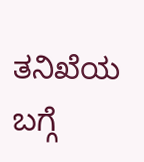ತನಿಖೆಯ ಬಗ್ಗೆ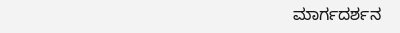ಮಾರ್ಗದರ್ಶನ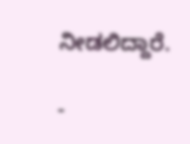ನೀಡಲಿದ್ದಾರೆ.

-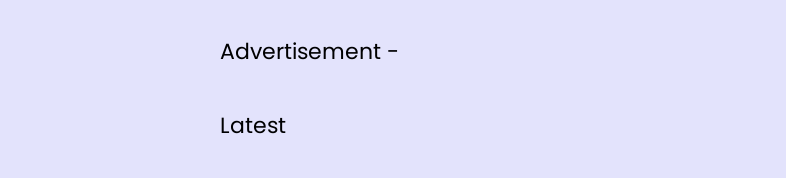Advertisement -

Latest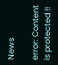News

error: Content is protected !!